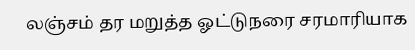லஞ்சம் தர மறுத்த ஓட்டுநரை சரமாரியாக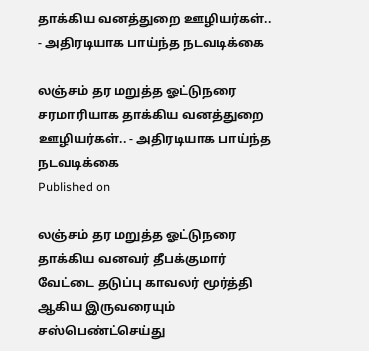தாக்கிய வனத்துறை ஊழியர்கள்.. - அதிரடியாக பாய்ந்த நடவடிக்கை

லஞ்சம் தர மறுத்த ஓட்டுநரை சரமாரியாக தாக்கிய வனத்துறை ஊழியர்கள்.. - அதிரடியாக பாய்ந்த நடவடிக்கை
Published on

லஞ்சம் தர மறுத்த ஓட்டுநரை தாக்கிய வனவர் தீபக்குமார் வேட்டை தடுப்பு காவலர் மூர்த்தி ஆகிய இருவரையும் சஸ்பெண்ட்செய்து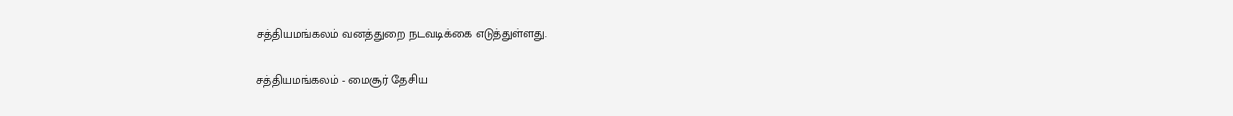சத்தியமங்கலம் வனத்துறை நடவடிக்கை எடுத்துள்ளது.

சத்தியமங்கலம் - மைசூர் தேசிய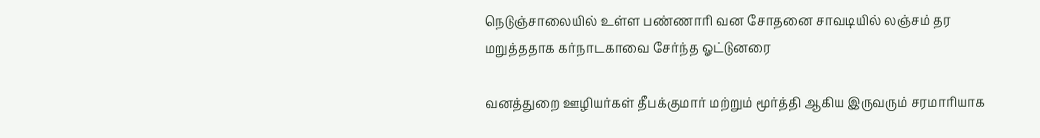நெடுஞ்சாலையில் உள்ள பண்ணாரி வன சோதனை சாவடியில் லஞ்சம் தர மறுத்ததாக கர்நாடகாவை சேர்ந்த ஓட்டுனரை

வனத்துறை ஊழியர்கள் தீபக்குமார் மற்றும் மூர்த்தி ஆகிய இருவரும் சரமாரியாக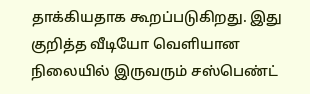தாக்கியதாக கூறப்படுகிறது. இது குறித்த வீடியோ வெளியான நிலையில் இருவரும் சஸ்பெண்ட்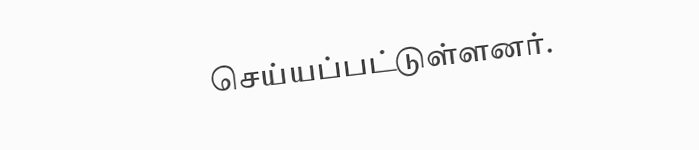செய்யப்பட்டுள்ளனர்.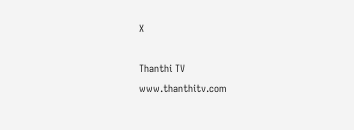X

Thanthi TV
www.thanthitv.com